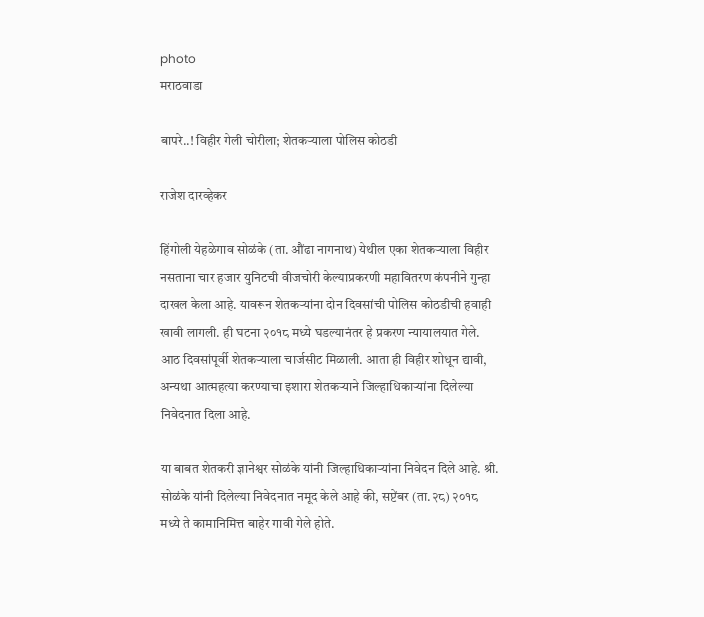photo
मराठवाडा

बापरे..! विहीर गेली चोरीला; शेतकऱ्याला पोलिस कोठडी

राजेश दारव्हेकर

हिंगोली येहळेगाव सोळंके (ता. औंढा नागनाथ) येथील एका शेतकऱ्याला विहीर नसताना चार हजार युनिटची वीजचोरी केल्याप्रकरणी महावितरण कंपनीने गुन्हा दाखल केला आहे. यावरून शेतकऱ्यांना दोन दिवसांची पोलिस कोठडीची हवाही खावी लागली. ही घटना २०१८ मध्ये घडल्यानंतर हे प्रकरण न्यायालयात गेले. आठ दिवसांपूर्वी शेतकऱ्याला चार्जसीट मिळाली. आता ही विहीर शोधून द्यावी, अन्यथा आत्महत्या करण्याचा इशारा शेतकऱ्याने जिल्हाधिकाऱ्यांना दिलेल्या निवेदनात दिला आहे.

या बाबत शेतकरी ज्ञानेश्वर सोळंके यांनी जिल्‍हाधिकाऱ्यांना निवेदन दिले आहे. श्री. सोळंके यांनी दिलेल्या निवेदनात नमूद केले आहे की, सप्टेंबर (ता.२८) २०१८ मध्ये ते कामानिमित्त बाहेर गावी गेले होते.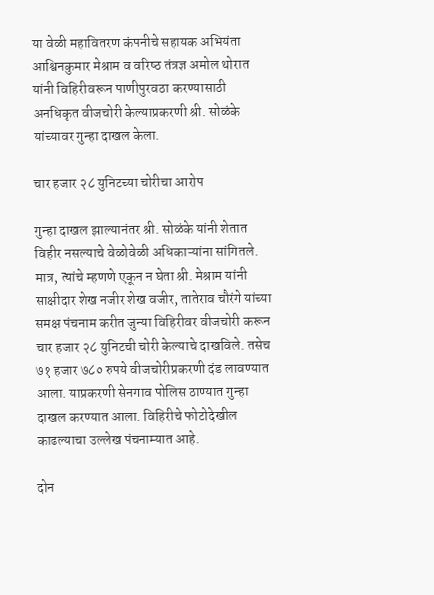या वेळी महावितरण कंपनीचे सहायक अभियंता आश्विनकुमार मेश्राम व वरिष्‍ठ तंत्रज्ञ अमोल थोरात यांनी विहिरीवरून पाणीपुरवठा करण्यासाठी अनधिकृत वीजचोरी केल्याप्रकरणी श्री. सोळंके यांच्यावर गुन्हा दाखल केला.

चार हजार २८ युनिटच्या चोरीचा आरोप

गुन्हा दाखल झाल्यानंतर श्री. सोळंके यांनी शेतात विहीर नसल्याचे वेळोवेळी अधिकाऱ्यांना सांगितले. मात्र, त्‍यांचे म्‍हणणे एकून न घेता श्री. मेश्राम यांनी साक्षीदार शेख नजीर शेख वजीर, तातेराव चौरंगे यांच्या समक्ष पंचनाम करीत जुन्या विहिरीवर वीजचोरी करून चार हजार २८ युनिटची चोरी केल्याचे दाखविले. तसेच ७१ हजार ७८० रुपये वीजचोरीप्रकरणी दंड लावण्यात आला. याप्रकरणी सेनगाव पोलिस ठाण्यात गुन्हा दाखल करण्यात आला. विहिरीचे फोटोदेखील काढल्याचा उल्‍लेख पंचनाम्यात आहे.

दोन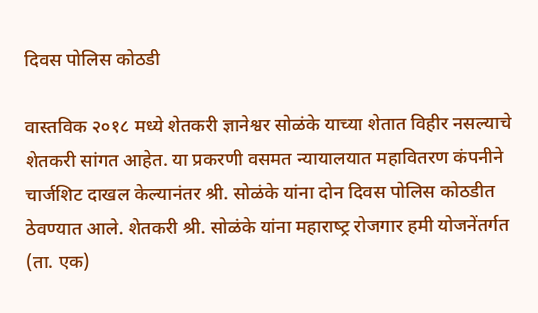दिवस पोलिस कोठडी

वास्‍तविक २०१८ मध्ये शेतकरी ज्ञानेश्वर सोळंके याच्या शेतात विहीर नसल्याचे शेतकरी सांगत आहेत. या प्रकरणी वसमत न्यायालयात महावितरण कंपनीने चार्जशिट दाखल केल्यानंतर श्री. सोळंके यांना दोन दिवस पोलिस कोठडीत ठेवण्यात आले. शेतकरी श्री. सोळंके यांना महाराष्‍ट्र रोजगार हमी योजनेंतर्गत (ता. एक)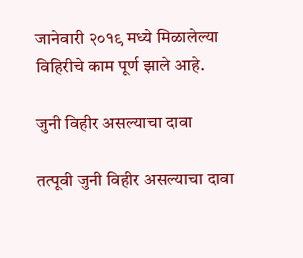जानेवारी २०१९ मध्ये मिळालेल्या विहिरीचे काम पूर्ण झाले आहे.

जुनी विहीर असल्याचा दावा

तत्‍पूवी जुनी विहीर असल्याचा दावा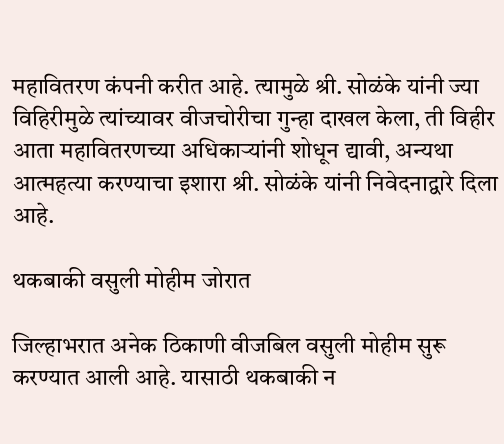महावितरण कंपनी करीत आहे. त्‍यामुळे श्री. सोळंके यांनी ज्या विहिरीमुळे त्‍यांच्यावर वीजचोरीचा गुन्हा दाखल केला, ती विहीर आता महावितरणच्या अधिकाऱ्यांनी शोधून द्यावी, अन्यथा आत्‍महत्या करण्याचा इशारा श्री. सोळंके यांनी निवेदनाद्वारे दिला आहे.

थकबाकी वसुली मोहीम जोरात

जिल्हाभरात अनेक ठिकाणी वीजबिल वसुली मोहीम सुरू करण्यात आली आहे. यासाठी थकबाकी न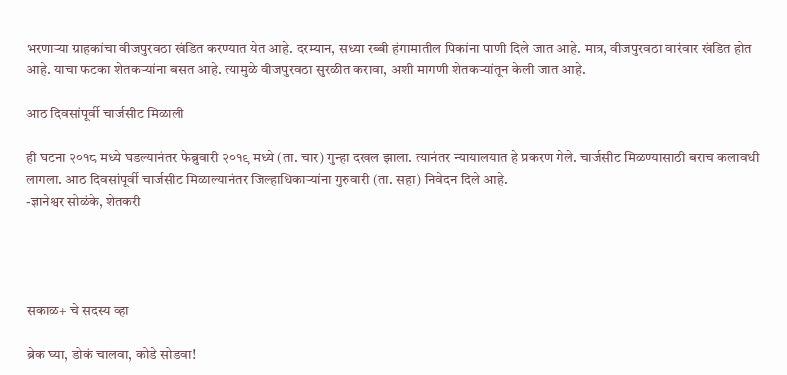भरणाऱ्या ग्राहकांचा वीजपुरवठा खंडित करण्यात येत आहे. दरम्यान, सध्या रब्बी हंगामातील पिकांना पाणी दिले जात आहे. मात्र, वीजपुरवठा वारंवार खंडित होत आहे. याचा फटका शेतकऱ्यांना बसत आहे. त्यामुळे वीजपुरवठा सुरळीत करावा, अशी मागणी शेतकऱ्यांतून केली जात आहे.

आठ दिवसांपूर्वी चार्जसीट मिळाली

ही घटना २०१८ मध्ये घडल्यानंतर फेब्रुवारी २०१९ मध्ये (ता. चार) गुन्हा दखल झाला. त्यानंतर न्यायालयात हे प्रकरण गेले. चार्जसीट मिळण्यासाठी बराच कलावधी लागला. आठ दिवसांपूर्वी चार्जसीट मिळाल्यानंतर जिल्‍हाधिकाऱ्यांना गुरुवारी (ता. सहा) निवेदन दिले आहे.
-ज्ञानेश्वर सोळंके, शेतकरी




सकाळ+ चे सदस्य व्हा

ब्रेक घ्या, डोकं चालवा, कोडे सोडवा!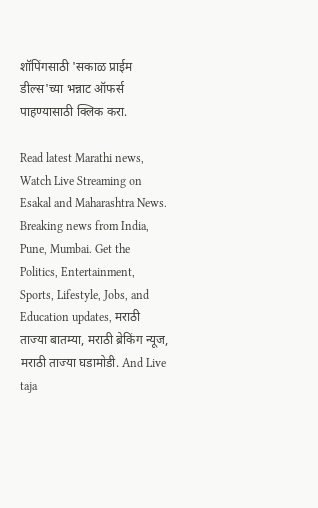शॉपिंगसाठी 'सकाळ प्राईम डील्स'च्या भन्नाट ऑफर्स पाहण्यासाठी क्लिक करा.

Read latest Marathi news, Watch Live Streaming on Esakal and Maharashtra News. Breaking news from India, Pune, Mumbai. Get the Politics, Entertainment, Sports, Lifestyle, Jobs, and Education updates, मराठी ताज्या बातम्या, मराठी ब्रेकिंग न्यूज, मराठी ताज्या घडामोडी. And Live taja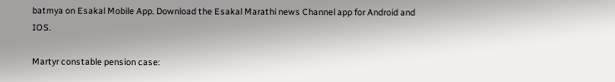batmya on Esakal Mobile App. Download the Esakal Marathi news Channel app for Android and IOS.

Martyr constable pension case: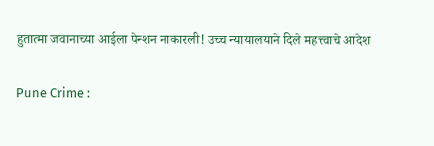हुतात्मा जवानाच्या आईला पेन्शन नाकारली! उच्च न्यायालयाने दिले महत्त्वाचे आदेश

Pune Crime :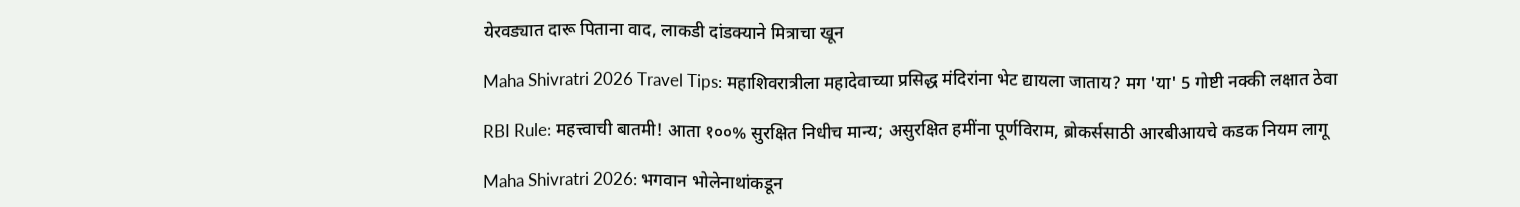येरवड्यात दारू पिताना वाद, लाकडी दांडक्याने मित्राचा खून

Maha Shivratri 2026 Travel Tips: महाशिवरात्रीला महादेवाच्या प्रसिद्ध मंदिरांना भेट द्यायला जाताय? मग 'या' 5 गोष्टी नक्की लक्षात ठेवा

RBI Rule: महत्त्वाची बातमी! आता १००% सुरक्षित निधीच मान्य; असुरक्षित हमींना पूर्णविराम, ब्रोकर्ससाठी आरबीआयचे कडक नियम लागू

Maha Shivratri 2026: भगवान भोलेनाथांकडून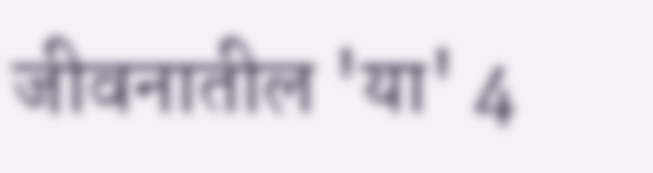जीवनातील 'या' 4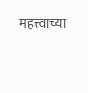महत्त्वाच्या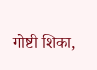गोष्टी शिका,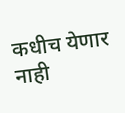कधीच येणार नाही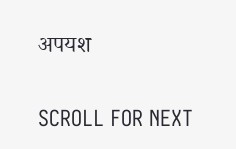अपयश

SCROLL FOR NEXT